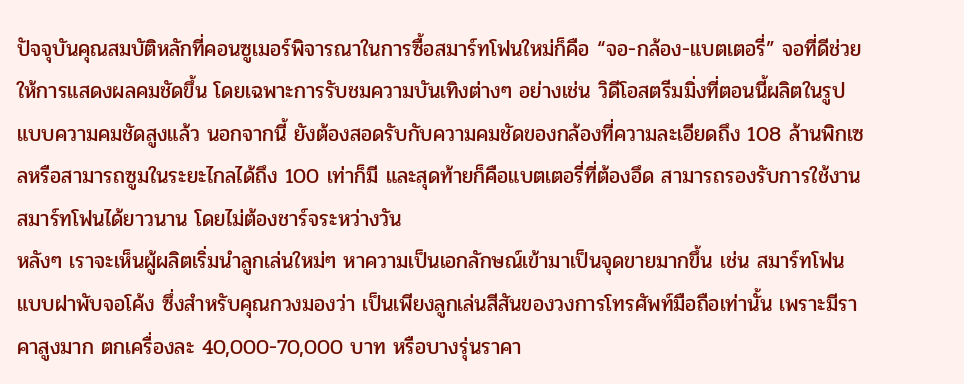ปัจจุบันคุณสมบัติหลักที่คอนซูเมอร์พิจารณาในการซื้อสมาร์ทโฟนใหม่ก็คือ “จอ-กล้อง-แบตเตอรี่” จอที่ดีช่วยให้การแสดงผลคมชัดขึ้น โดยเฉพาะการรับชมความบันเทิงต่างๆ อย่างเช่น วิดีโอสตรีมมิ่งที่ตอนนี้ผลิตในรูปแบบความคมชัดสูงแล้ว นอกจากนี้ ยังต้องสอดรับกับความคมชัดของกล้องที่ความละเอียดถึง 108 ล้านพิกเซลหรือสามารถซูมในระยะไกลได้ถึง 100 เท่าก็มี และสุดท้ายก็คือแบตเตอรี่ที่ต้องอึด สามารถรองรับการใช้งานสมาร์ทโฟนได้ยาวนาน โดยไม่ต้องชาร์จระหว่างวัน
หลังๆ เราจะเห็นผู้ผลิตเริ่มนำลูกเล่นใหม่ๆ หาความเป็นเอกลักษณ์เข้ามาเป็นจุดขายมากขึ้น เช่น สมาร์ทโฟนแบบฝาพับจอโค้ง ซึ่งสำหรับคุณกวงมองว่า เป็นเพียงลูกเล่นสีสันของวงการโทรศัพท์มือถือเท่านั้น เพราะมีราคาสูงมาก ตกเครื่องละ 40,000-70,000 บาท หรือบางรุ่นราคา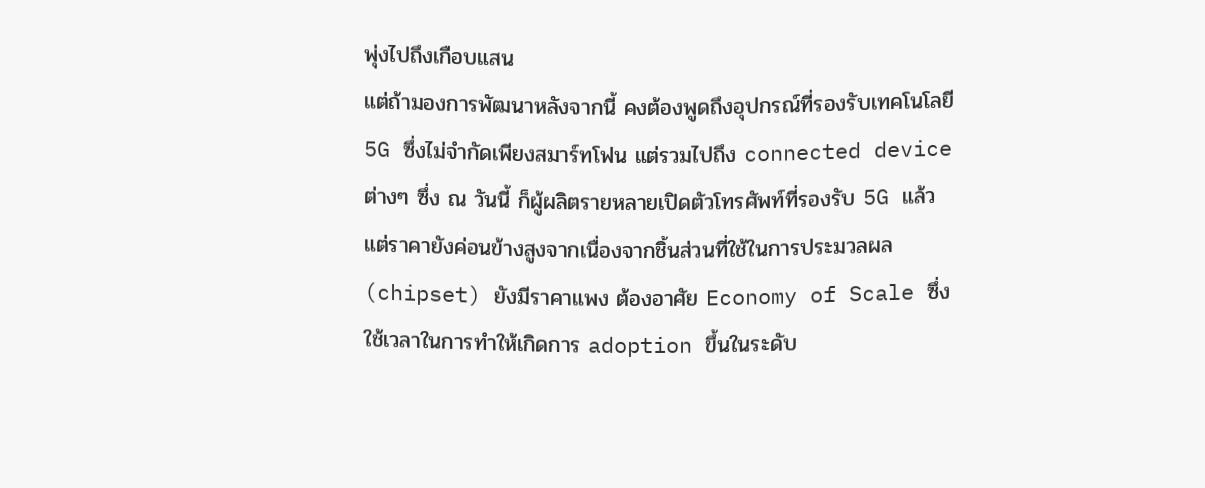พุ่งไปถึงเกือบแสน
แต่ถ้ามองการพัฒนาหลังจากนี้ คงต้องพูดถึงอุปกรณ์ที่รองรับเทคโนโลยี 5G ซึ่งไม่จำกัดเพียงสมาร์ทโฟน แต่รวมไปถึง connected device ต่างๆ ซึ่ง ณ วันนี้ ก็ผู้ผลิตรายหลายเปิดตัวโทรศัพท์ที่รองรับ 5G แล้ว แต่ราคายังค่อนข้างสูงจากเนื่องจากชิ้นส่วนที่ใช้ในการประมวลผล (chipset) ยังมีราคาแพง ต้องอาศัย Economy of Scale ซึ่งใช้เวลาในการทำให้เกิดการ adoption ขึ้นในระดับ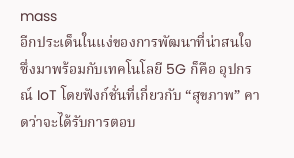mass
อีกประเด็นในแง่ของการพัฒนาที่น่าสนใจ ซึ่งมาพร้อมกับเทคโนโลยี 5G ก็คือ อุปกรณ์ IoT โดยฟังก์ชั่นที่เกี่ยวกับ “สุขภาพ” คาดว่าจะได้รับการตอบ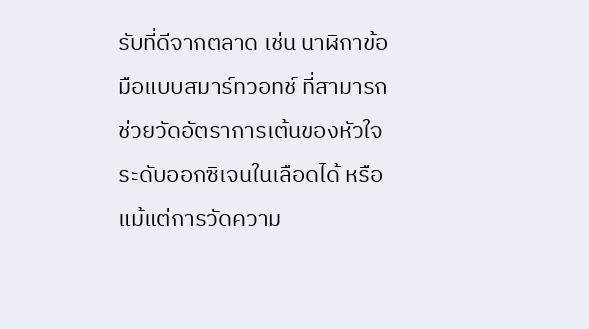รับที่ดีจากตลาด เช่น นาฬิกาข้อมือแบบสมาร์ทวอทช์ ที่สามารถช่วยวัดอัตราการเต้นของหัวใจ ระดับออกซิเจนในเลือดได้ หรือแม้แต่การวัดความ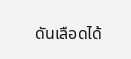ดันเลือดได้